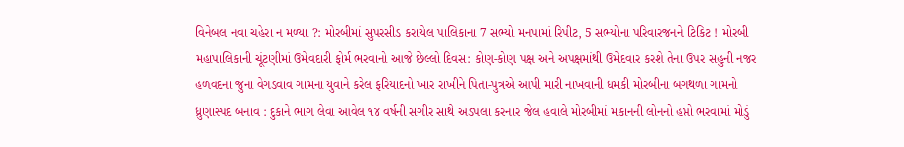વિનેબલ નવા ચહેરા ન મળ્યા ?: મોરબીમાં સુપરસીડ કરાયેલ પાલિકાના 7 સભ્યો મનપામાં રિપીટ, 5 સભ્યોના પરિવારજનને ટિકિટ ! મોરબી મહાપાલિકાની ચૂંટણીમાં ઉમેવદારી ફોર્મ ભરવાનો આજે છેલ્લો દિવસ: કોણ-કોણ પક્ષ અને અપક્ષમાંથી ઉમેદવાર કરશે તેના ઉપર સહુની નજર હળવદના જુના વેગડવાવ ગામના યુવાને કરેલ ફરિયાદનો ખાર રાખીને પિતા-પુત્રએ આપી મારી નાખવાની ધમકી મોરબીના બગથળા ગામનો ધ્રુણાસ્પદ બનાવ : દુકાને ભાગ લેવા આવેલ ૧૪ વર્ષની સગીર સાથે અડપલા કરનાર જેલ હવાલે મોરબીમાં મકાનની લોનનો હપ્તો ભરવામાં મોડું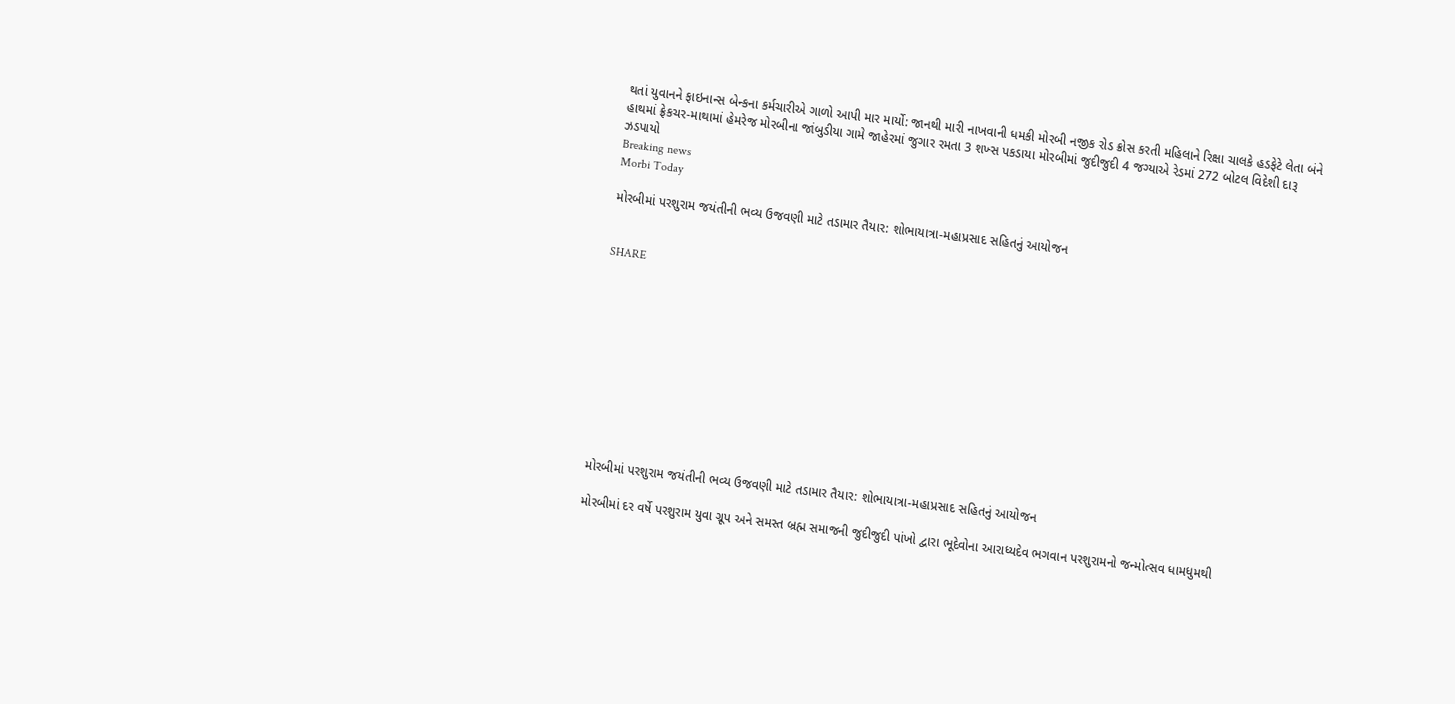થતાં યુવાનને ફાઇનાન્સ બેન્કના કર્મચારીએ ગાળો આપી માર માર્યો: જાનથી મારી નાખવાની ધમકી મોરબી નજીક રોડ ક્રોસ કરતી મહિલાને રિક્ષા ચાલકે હડફેટે લેતા બંને હાથમાં ફ્રેકચર-માથામાં હેમરેજ મોરબીના જાંબુડીયા ગામે જાહેરમાં જુગાર રમતા 3 શખ્સ પકડાયા મોરબીમાં જુદીજુદી 4 જગ્યાએ રેડમાં 272 બોટલ વિદેશી દારૂ ઝડપાયો
Breaking news
Morbi Today

મોરબીમાં પરશુરામ જયંતીની ભવ્ય ઉજવણી માટે તડામાર તૈયાર: શોભાયાત્રા-મહાપ્રસાદ સહિતનું આયોજન


SHARE











મોરબીમાં પરશુરામ જયંતીની ભવ્ય ઉજવણી માટે તડામાર તૈયાર: શોભાયાત્રા-મહાપ્રસાદ સહિતનું આયોજન

મોરબીમાં દર વર્ષે પરશુરામ યુવા ગ્રૂપ અને સમસ્ત બ્રહ્મ સમાજની જુદીજુદી પાંખો દ્વારા ભૂદેવોના આરાધ્યદેવ ભગવાન પરશુરામનો જન્મોત્સવ ધામધુમથી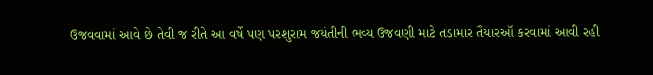ઉજવવામાં આવે છે તેવી જ રીતે આ વર્ષે પણ પરશુરામ જયંતીની ભવ્ય ઉજવણી માટે તડામાર તૈયારઑ કરવામાં આવી રહી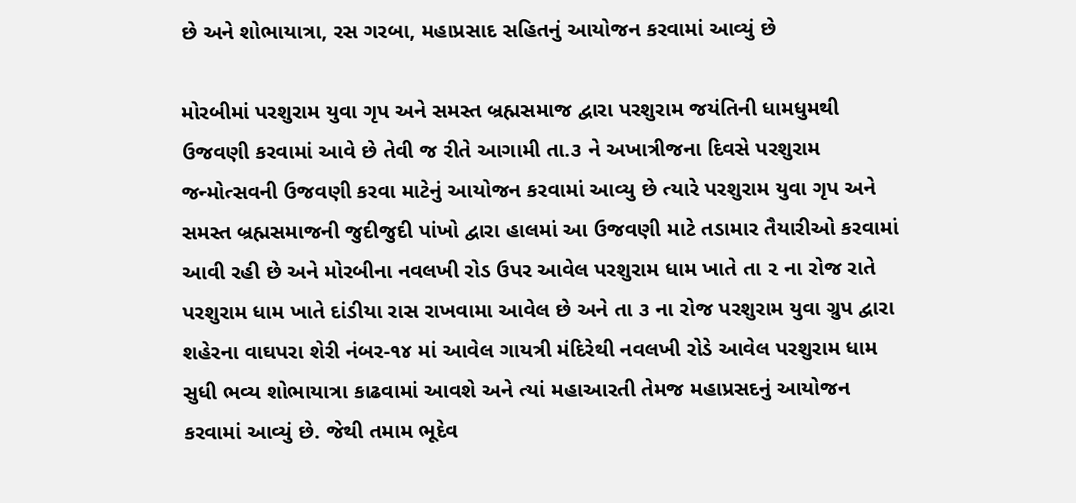છે અને શોભાયાત્રા, રસ ગરબા, મહાપ્રસાદ સહિતનું આયોજન કરવામાં આવ્યું છે

મોરબીમાં પરશુરામ યુવા ગૃપ અને સમસ્ત બ્રહ્મસમાજ દ્વારા પરશુરામ જયંતિની ધામધુમથી ઉજવણી કરવામાં આવે છે તેવી જ રીતે આગામી તા.૩ ને અખાત્રીજના દિવસે પરશુરામ જન્મોત્સવની ઉજવણી કરવા માટેનું આયોજન કરવામાં આવ્યુ છે ત્યારે પરશુરામ યુવા ગૃપ અને સમસ્ત બ્રહ્મસમાજની જુદીજુદી પાંખો દ્વારા હાલમાં આ ઉજવણી માટે તડામાર તૈયારીઓ કરવામાં આવી રહી છે અને મોરબીના નવલખી રોડ ઉપર આવેલ પરશુરામ ધામ ખાતે તા ૨ ના રોજ રાતે પરશુરામ ધામ ખાતે દાંડીયા રાસ રાખવામા આવેલ છે અને તા ૩ ના રોજ પરશુરામ યુવા ગ્રુપ દ્વારા શહેરના વાઘપરા શેરી નંબર-૧૪ માં આવેલ ગાયત્રી મંદિરેથી નવલખી રોડે આવેલ પરશુરામ ધામ સુધી ભવ્ય શોભાયાત્રા કાઢવામાં આવશે અને ત્યાં મહાઆરતી તેમજ મહાપ્રસદનું આયોજન કરવામાં આવ્યું છે. જેથી તમામ ભૂદેવ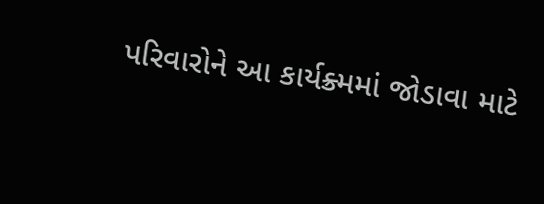પરિવારોને આ કાર્યક્ર્મમાં જોડાવા માટે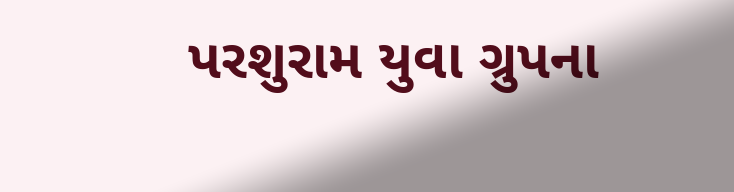પરશુરામ યુવા ગ્રુપના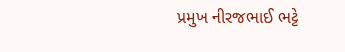પ્રમુખ નીરજભાઈ ભટ્ટે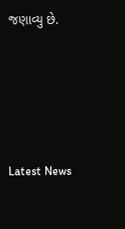જણાવ્યુ છે.






Latest News